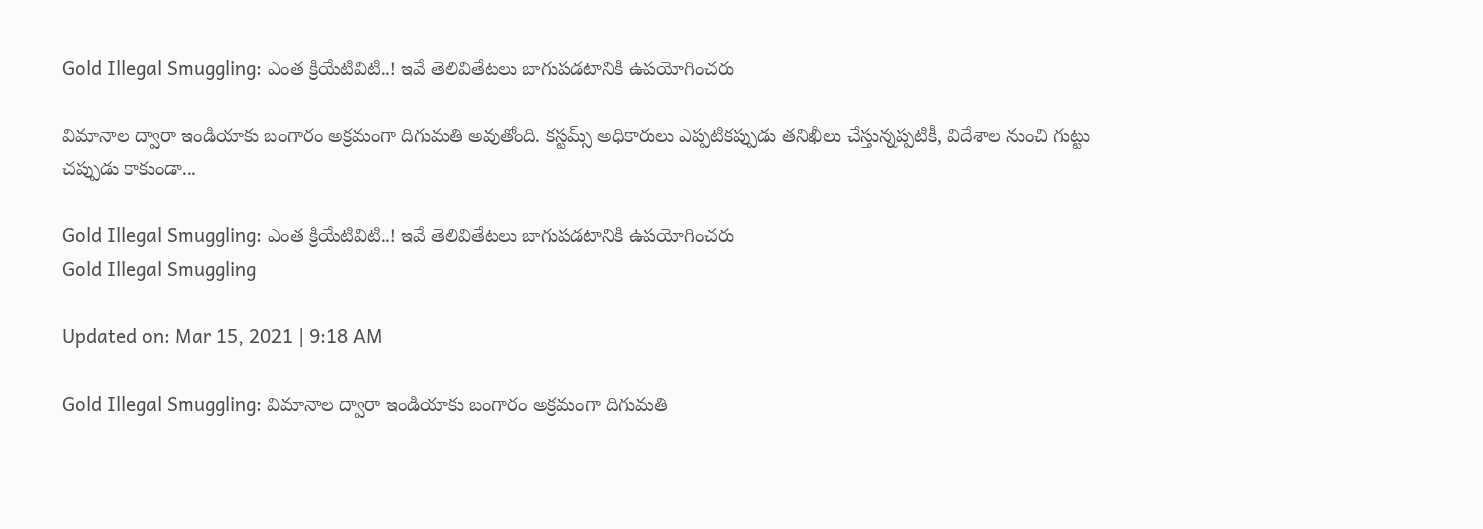Gold Illegal Smuggling: ఎంత క్రియేటివిటి..! ఇవే తెలివితేటలు బాగుపడటానికి ఉపయోగించరు

విమానాల ద్వారా ఇండియాకు బంగారం అక్రమంగా దిగుమతి అవుతోంది. కస్టమ్స్ అధికారులు ఎప్పటికప్పుడు తనిఖీలు చేస్తున్నప్పటికీ, విదేశాల నుంచి గుట్టు చప్పుడు కాకుండా...

Gold Illegal Smuggling: ఎంత క్రియేటివిటి..! ఇవే తెలివితేటలు బాగుపడటానికి ఉపయోగించరు
Gold Illegal Smuggling

Updated on: Mar 15, 2021 | 9:18 AM

Gold Illegal Smuggling: విమానాల ద్వారా ఇండియాకు బంగారం అక్రమంగా దిగుమతి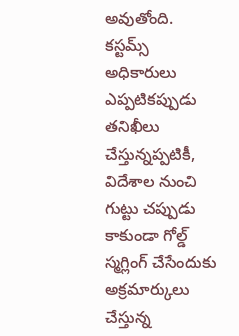అవుతోంది. కస్టమ్స్ అధికారులు ఎప్పటికప్పుడు తనిఖీలు చేస్తున్నప్పటికీ, విదేశాల నుంచి గుట్టు చప్పుడు కాకుండా గోల్డ్ స్మగ్లింగ్ చేసేందుకు అక్రమార్కులు చేస్తున్న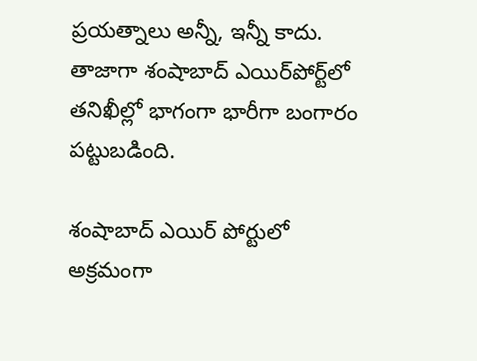ప్రయత్నాలు అన్నీ, ఇన్నీ కాదు. తాజాగా శంషాబాద్‌ ఎయిర్‌పోర్ట్‌లో తనిఖీల్లో భాగంగా భారీగా బంగారం పట్టుబడింది.

శంషాబాద్ ఎయిర్ పోర్టులో అక్రమంగా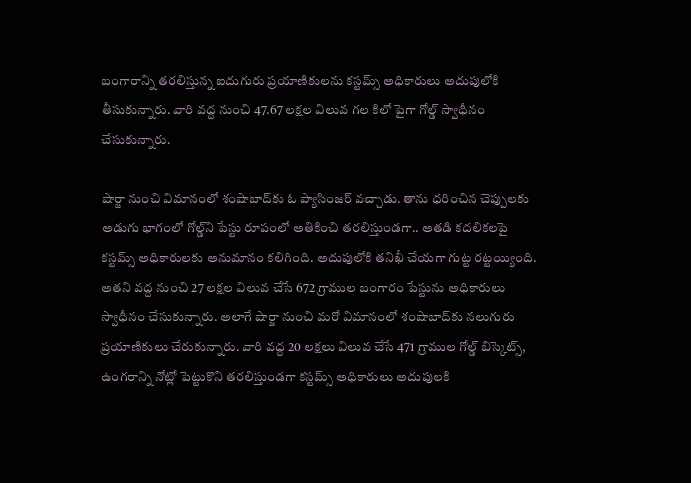బంగారాన్ని తరలిస్తున్న ఐదుగురు ప్రయాణికులను కస్టమ్స్ అధికారులు అదుపులోకి తీసుకున్నారు. వారి వద్ద నుంచి 47.67 లక్షల విలువ గల కిలో పైగా గోల్డ్ స్వాధీనం చేసుకున్నారు.

షార్జా నుంచి విమానంలో శంషాబాద్‌కు ఓ ప్యాసింజర్ వచ్చాడు. తాను ధరించిన చెప్పులకు అడుగు భాగంలో గోల్డ్‌ని పేస్టు రూపంలో అతికించి తరలిస్తుండగా.. అతడి కదలికలపై కస్టమ్స్ అధికారులకు అనుమానం కలిగింది. అదుపులోకి తనిఖీ చేయగా గుట్ట రట్టయ్యింది. అతని వద్ద నుంచి 27 లక్షల విలువ చేసే 672 గ్రాముల బంగారం పేస్టును అధికారులు స్వాధీనం చేసుకున్నారు. అలాగే షార్జా నుంచి మరో విమానంలో శంషాబాద్‌కు నలుగురు ప్రయాణికులు చేరుకున్నారు. వారి వద్ద 20 లక్షలు విలువ చేసే 471 గ్రాముల గోల్డ్ బిస్కెట్స్, ఉంగరాన్ని నోట్లో పెట్టుకొని తరలిస్తుండగా కస్టమ్స్ అధికారులు అదుపులకి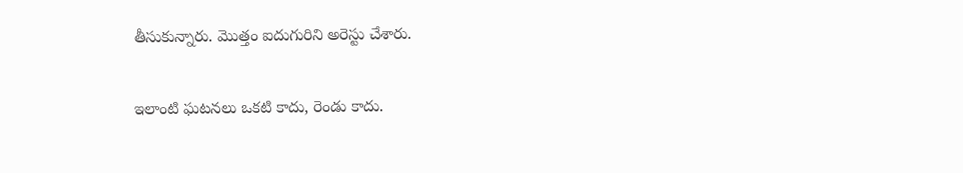తీసుకున్నారు. మొత్తం ఐదుగురిని అరెస్టు చేశారు.

ఇలాంటి ఘటనలు ఒకటి కాదు, రెండు కాదు.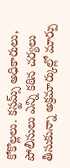కోకొల్లలు. కస్టమ్స్ అధికారులు, పోలీసులు ఎన్ని కఠిన చర్యలు తీసుకున్నా అక్రమార్కుల్లో మార్పు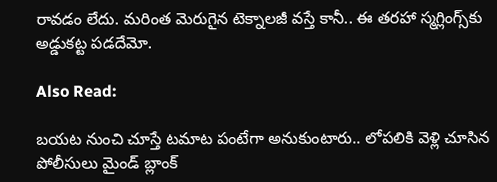రావడం లేదు. మరింత మెరుగైన టెక్నాలజీ వస్తే కానీ.. ఈ తరహా స్మగ్లింగ్స్‌కు అడ్డుకట్ట పడదేమో.

Also Read:

బయట నుంచి చూస్తే టమాట పంటేగా అనుకుంటారు.. లోపలికి వెళ్లి చూసిన పోలీసులు మైండ్ బ్లాంక్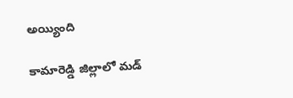అయ్యింది

కామారెడ్డి జిల్లాలో మడ్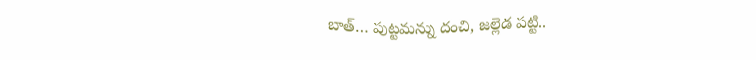బాత్… పుట్టమన్ను దంచి, జల్లెడ పట్టి..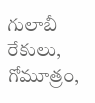గులాబీ రేకులు, గోమూత్రం,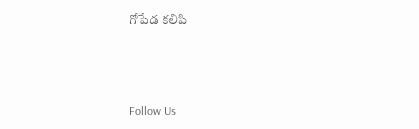గోపేడ కలిపి‌



Follow Us